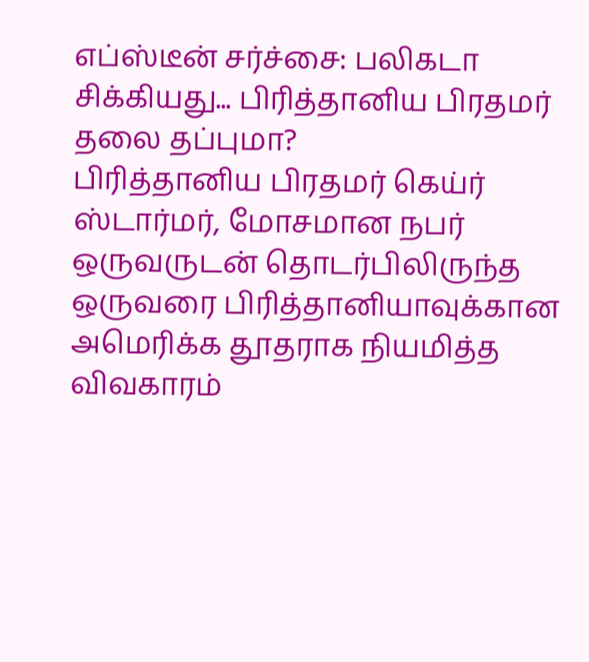எப்ஸ்டீன் சர்ச்சை: பலிகடா சிக்கியது... பிரித்தானிய பிரதமர் தலை தப்புமா?
பிரித்தானிய பிரதமர் கெய்ர் ஸ்டார்மர், மோசமான நபர் ஒருவருடன் தொடர்பிலிருந்த ஒருவரை பிரித்தானியாவுக்கான அமெரிக்க தூதராக நியமித்த விவகாரம்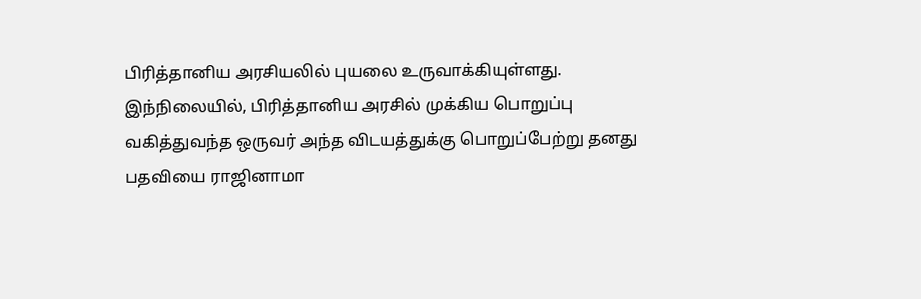பிரித்தானிய அரசியலில் புயலை உருவாக்கியுள்ளது.
இந்நிலையில், பிரித்தானிய அரசில் முக்கிய பொறுப்பு வகித்துவந்த ஒருவர் அந்த விடயத்துக்கு பொறுப்பேற்று தனது பதவியை ராஜினாமா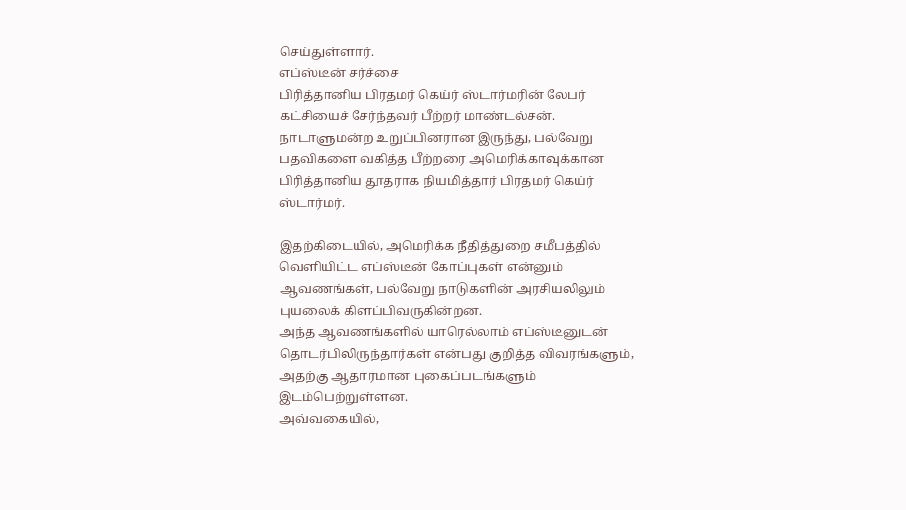செய்துள்ளார்.
எப்ஸ்டீன் சர்ச்சை
பிரித்தானிய பிரதமர் கெய்ர் ஸ்டார்மரின் லேபர் கட்சியைச் சேர்ந்தவர் பீற்றர் மாண்டல்சன். நாடாளுமன்ற உறுப்பினரான இருந்து, பல்வேறு பதவிகளை வகித்த பீற்றரை அமெரிக்காவுக்கான பிரித்தானிய தூதராக நியமித்தார் பிரதமர் கெய்ர் ஸ்டார்மர்.

இதற்கிடையில், அமெரிக்க நீதித்துறை சமீபத்தில் வெளியிட்ட எப்ஸ்டீன் கோப்புகள் என்னும் ஆவணங்கள், பல்வேறு நாடுகளின் அரசியலிலும் புயலைக் கிளப்பிவருகின்றன.
அந்த ஆவணங்களில் யாரெல்லாம் எப்ஸ்டீனுடன் தொடர்பிலிருந்தார்கள் என்பது குறித்த விவரங்களும், அதற்கு ஆதாரமான புகைப்படங்களும் இடம்பெற்றுள்ளன.
அவ்வகையில்,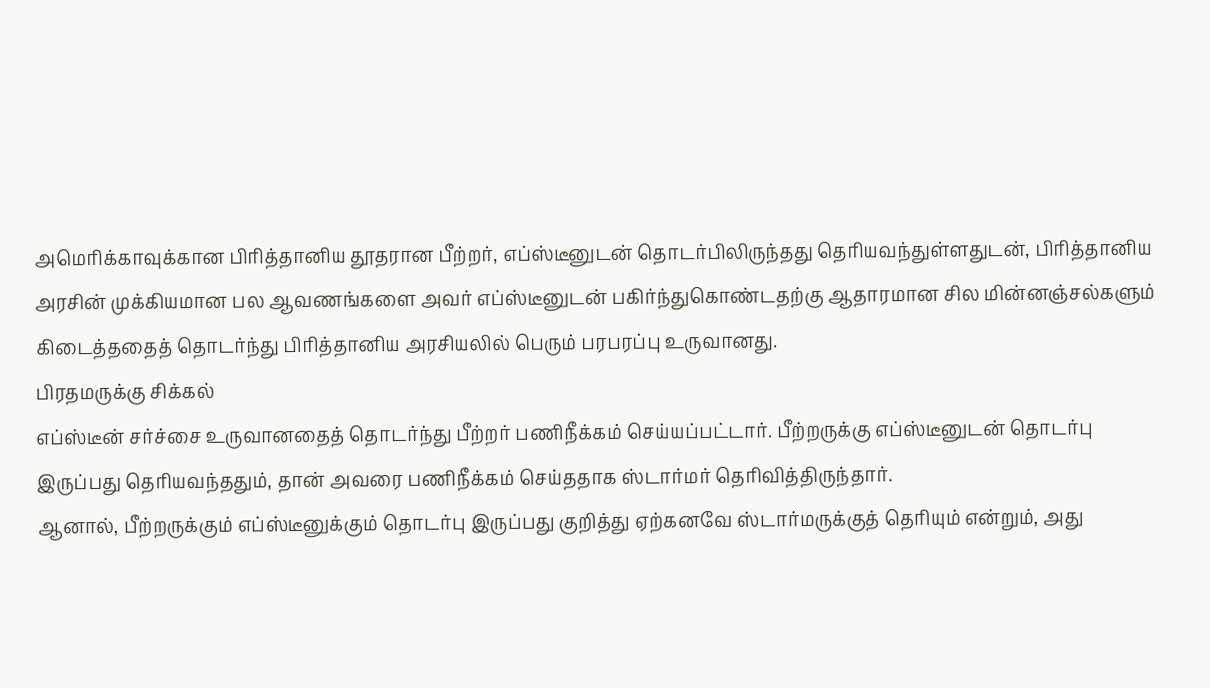அமெரிக்காவுக்கான பிரித்தானிய தூதரான பீற்றர், எப்ஸ்டீனுடன் தொடர்பிலிருந்தது தெரியவந்துள்ளதுடன், பிரித்தானிய அரசின் முக்கியமான பல ஆவணங்களை அவர் எப்ஸ்டீனுடன் பகிர்ந்துகொண்டதற்கு ஆதாரமான சில மின்னஞ்சல்களும் கிடைத்ததைத் தொடர்ந்து பிரித்தானிய அரசியலில் பெரும் பரபரப்பு உருவானது.
பிரதமருக்கு சிக்கல்
எப்ஸ்டீன் சர்ச்சை உருவானதைத் தொடர்ந்து பீற்றர் பணிநீக்கம் செய்யப்பட்டார். பீற்றருக்கு எப்ஸ்டீனுடன் தொடர்பு இருப்பது தெரியவந்ததும், தான் அவரை பணிநீக்கம் செய்ததாக ஸ்டார்மர் தெரிவித்திருந்தார்.
ஆனால், பீற்றருக்கும் எப்ஸ்டீனுக்கும் தொடர்பு இருப்பது குறித்து ஏற்கனவே ஸ்டார்மருக்குத் தெரியும் என்றும், அது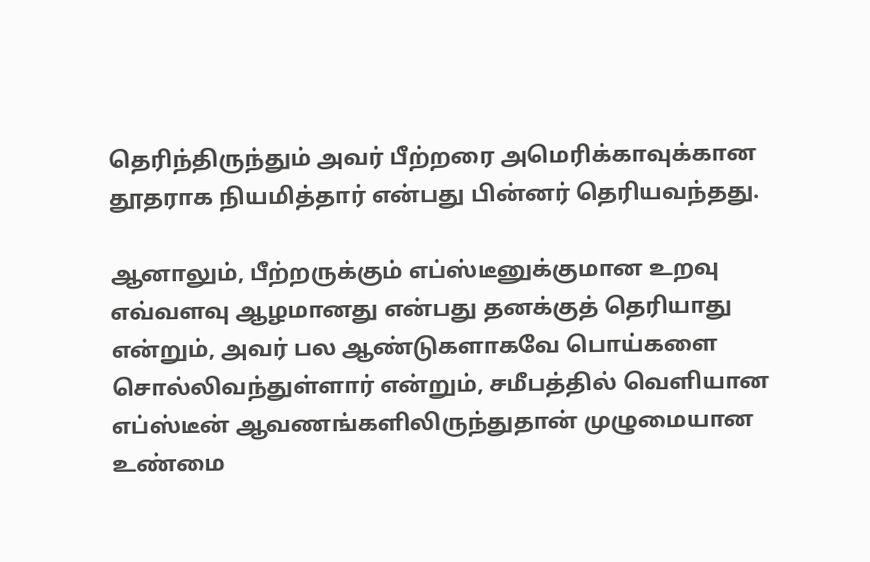தெரிந்திருந்தும் அவர் பீற்றரை அமெரிக்காவுக்கான தூதராக நியமித்தார் என்பது பின்னர் தெரியவந்தது.

ஆனாலும், பீற்றருக்கும் எப்ஸ்டீனுக்குமான உறவு எவ்வளவு ஆழமானது என்பது தனக்குத் தெரியாது என்றும், அவர் பல ஆண்டுகளாகவே பொய்களை சொல்லிவந்துள்ளார் என்றும், சமீபத்தில் வெளியான எப்ஸ்டீன் ஆவணங்களிலிருந்துதான் முழுமையான உண்மை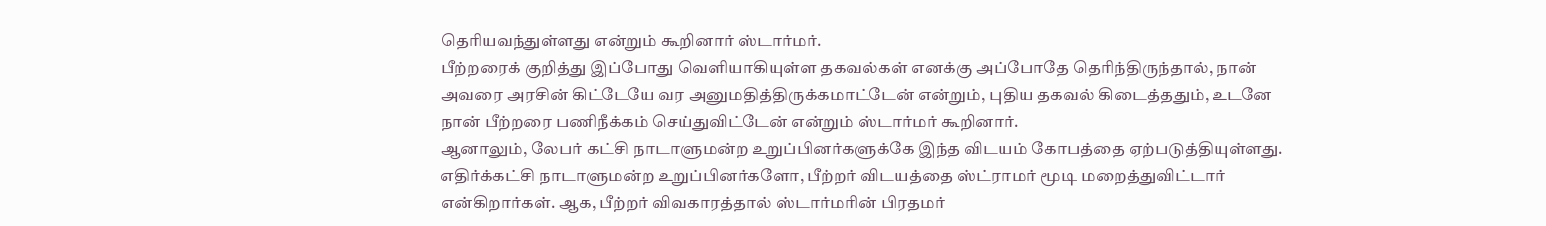தெரியவந்துள்ளது என்றும் கூறினார் ஸ்டார்மர்.
பீற்றரைக் குறித்து இப்போது வெளியாகியுள்ள தகவல்கள் எனக்கு அப்போதே தெரிந்திருந்தால், நான் அவரை அரசின் கிட்டேயே வர அனுமதித்திருக்கமாட்டேன் என்றும், புதிய தகவல் கிடைத்ததும், உடனே நான் பீற்றரை பணிநீக்கம் செய்துவிட்டேன் என்றும் ஸ்டார்மர் கூறினார்.
ஆனாலும், லேபர் கட்சி நாடாளுமன்ற உறுப்பினர்களுக்கே இந்த விடயம் கோபத்தை ஏற்படுத்தியுள்ளது. எதிர்க்கட்சி நாடாளுமன்ற உறுப்பினர்களோ, பீற்றர் விடயத்தை ஸ்ட்ராமர் மூடி மறைத்துவிட்டார் என்கிறார்கள். ஆக, பீற்றர் விவகாரத்தால் ஸ்டார்மரின் பிரதமர்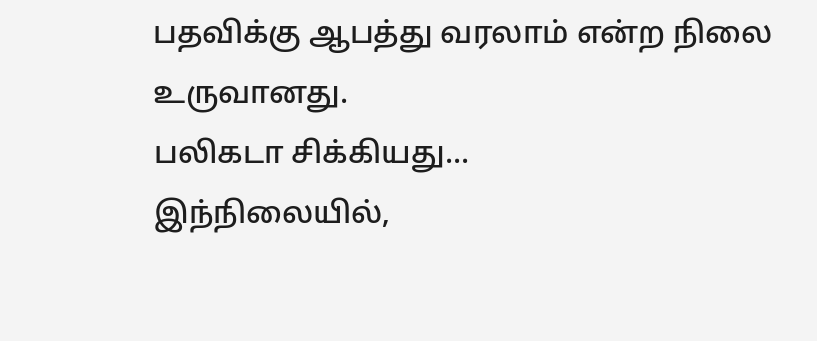பதவிக்கு ஆபத்து வரலாம் என்ற நிலை உருவானது.
பலிகடா சிக்கியது...
இந்நிலையில்,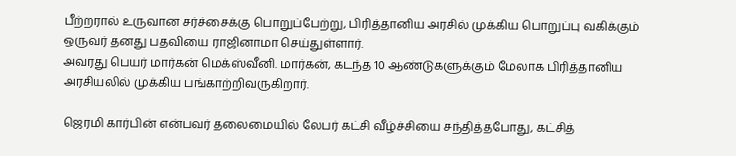பீற்றரால் உருவான சர்ச்சைக்கு பொறுப்பேற்று, பிரித்தானிய அரசில் முக்கிய பொறுப்பு வகிக்கும் ஒருவர் தனது பதவியை ராஜினாமா செய்துள்ளார்.
அவரது பெயர் மார்கன் மெக்ஸ்வீனி. மார்கன், கடந்த 10 ஆண்டுகளுக்கும் மேலாக பிரித்தானிய அரசியலில் முக்கிய பங்காற்றிவருகிறார்.

ஜெரமி கார்பின் என்பவர் தலைமையில் லேபர் கட்சி வீழ்ச்சியை சந்தித்தபோது, கட்சித்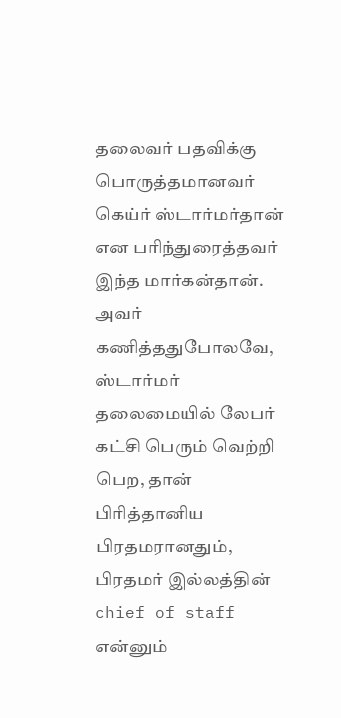தலைவர் பதவிக்கு பொருத்தமானவர் கெய்ர் ஸ்டார்மர்தான் என பரிந்துரைத்தவர் இந்த மார்கன்தான்.
அவர் கணித்ததுபோலவே, ஸ்டார்மர் தலைமையில் லேபர் கட்சி பெரும் வெற்றி பெற, தான் பிரித்தானிய பிரதமரானதும், பிரதமர் இல்லத்தின் chief of staff என்னும்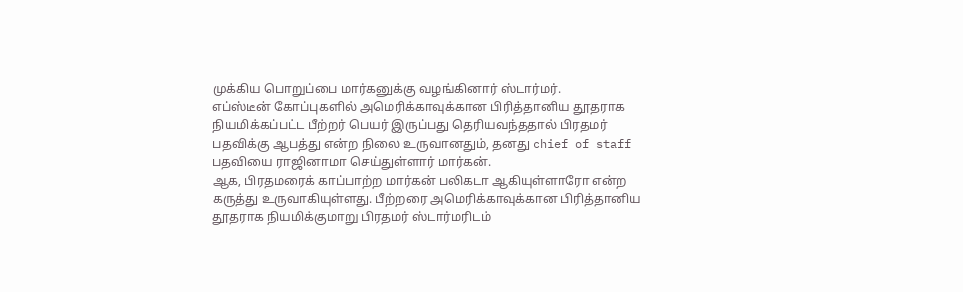முக்கிய பொறுப்பை மார்கனுக்கு வழங்கினார் ஸ்டார்மர்.
எப்ஸ்டீன் கோப்புகளில் அமெரிக்காவுக்கான பிரித்தானிய தூதராக நியமிக்கப்பட்ட பீற்றர் பெயர் இருப்பது தெரியவந்ததால் பிரதமர் பதவிக்கு ஆபத்து என்ற நிலை உருவானதும், தனது chief of staff பதவியை ராஜினாமா செய்துள்ளார் மார்கன்.
ஆக, பிரதமரைக் காப்பாற்ற மார்கன் பலிகடா ஆகியுள்ளாரோ என்ற கருத்து உருவாகியுள்ளது. பீற்றரை அமெரிக்காவுக்கான பிரித்தானிய தூதராக நியமிக்குமாறு பிரதமர் ஸ்டார்மரிடம்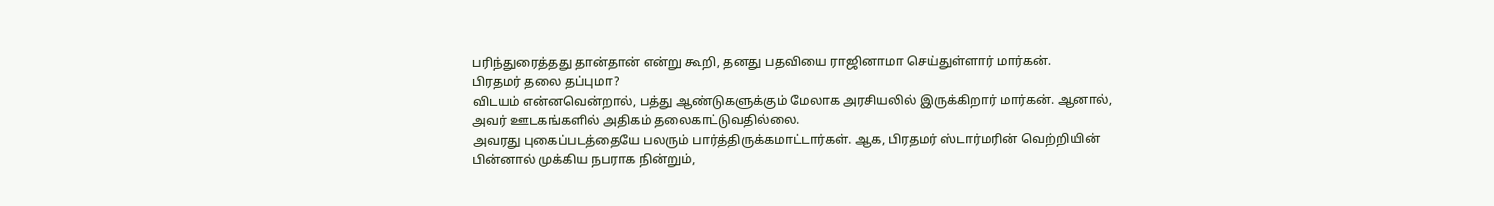பரிந்துரைத்தது தான்தான் என்று கூறி, தனது பதவியை ராஜினாமா செய்துள்ளார் மார்கன்.
பிரதமர் தலை தப்புமா?
விடயம் என்னவென்றால், பத்து ஆண்டுகளுக்கும் மேலாக அரசியலில் இருக்கிறார் மார்கன். ஆனால், அவர் ஊடகங்களில் அதிகம் தலைகாட்டுவதில்லை.
அவரது புகைப்படத்தையே பலரும் பார்த்திருக்கமாட்டார்கள். ஆக, பிரதமர் ஸ்டார்மரின் வெற்றியின் பின்னால் முக்கிய நபராக நின்றும்,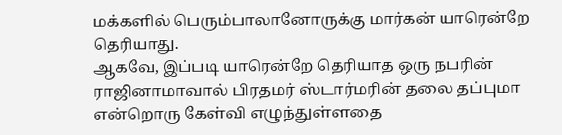மக்களில் பெரும்பாலானோருக்கு மார்கன் யாரென்றே தெரியாது.
ஆகவே, இப்படி யாரென்றே தெரியாத ஒரு நபரின் ராஜினாமாவால் பிரதமர் ஸ்டார்மரின் தலை தப்புமா என்றொரு கேள்வி எழுந்துள்ளதை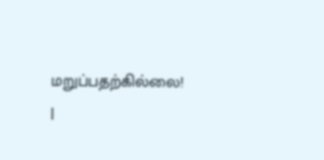மறுப்பதற்கில்லை!
|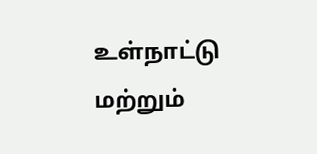உள்நாட்டு மற்றும்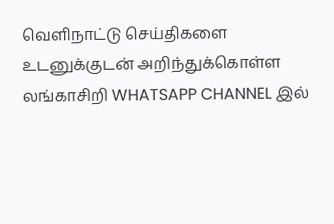வெளிநாட்டு செய்திகளை உடனுக்குடன் அறிந்துக்கொள்ள லங்காசிறி WHATSAPP CHANNEL இல்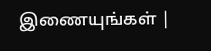இணையுங்கள் |